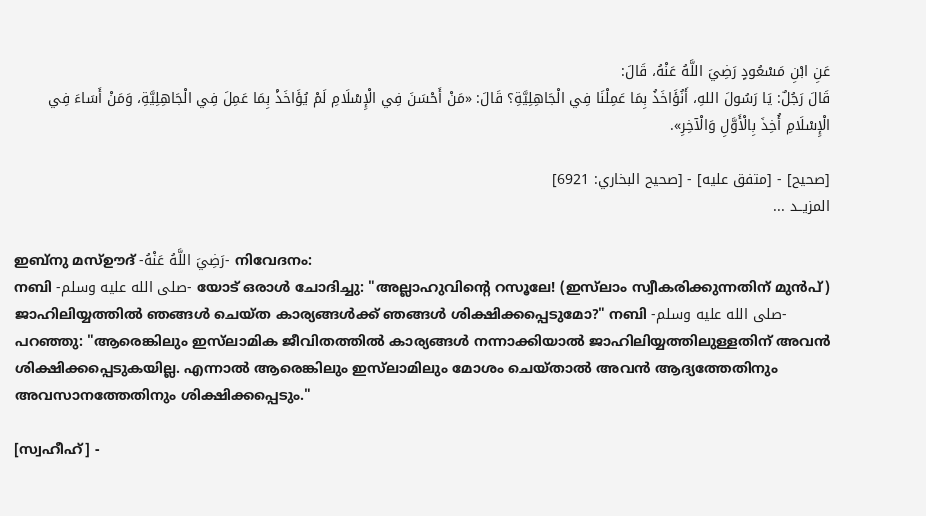عَنِ ابْنِ مَسْعُودٍ رَضِيَ اللَّهُ عَنْهُ، قَالَ:
قَالَ رَجُلٌ: يَا رَسُولَ اللهِ، أَنُؤَاخَذُ بِمَا عَمِلْنَا فِي الْجَاهِلِيَّةِ؟ قَالَ: «مَنْ أَحْسَنَ فِي الْإِسْلَامِ لَمْ يُؤَاخَذْ بِمَا عَمِلَ فِي الْجَاهِلِيَّةِ، وَمَنْ أَسَاءَ فِي الْإِسْلَامِ أُخِذَ بِالْأَوَّلِ وَالْآخِرِ».

[صحيح] - [متفق عليه] - [صحيح البخاري: 6921]
المزيــد ...

ഇബ്‌നു മസ്ഊദ് -رَضِيَ اللَّهُ عَنْهُ- നിവേദനം:
നബി -صلى الله عليه وسلم- യോട് ഒരാൾ ചോദിച്ചു: "അല്ലാഹുവിൻ്റെ റസൂലേ! (ഇസ്‌ലാം സ്വീകരിക്കുന്നതിന് മുൻപ്) ജാഹിലിയ്യത്തിൽ ഞങ്ങൾ ചെയ്ത കാര്യങ്ങൾക്ക് ഞങ്ങൾ ശിക്ഷിക്കപ്പെടുമോ?" നബി -صلى الله عليه وسلم- പറഞ്ഞു: "ആരെങ്കിലും ഇസ്‌ലാമിക ജീവിതത്തിൽ കാര്യങ്ങൾ നന്നാക്കിയാൽ ജാഹിലിയ്യത്തിലുള്ളതിന് അവൻ ശിക്ഷിക്കപ്പെടുകയില്ല. എന്നാൽ ആരെങ്കിലും ഇസ്‌ലാമിലും മോശം ചെയ്താൽ അവൻ ആദ്യത്തേതിനും അവസാനത്തേതിനും ശിക്ഷിക്കപ്പെടും."

[സ്വഹീഹ്] -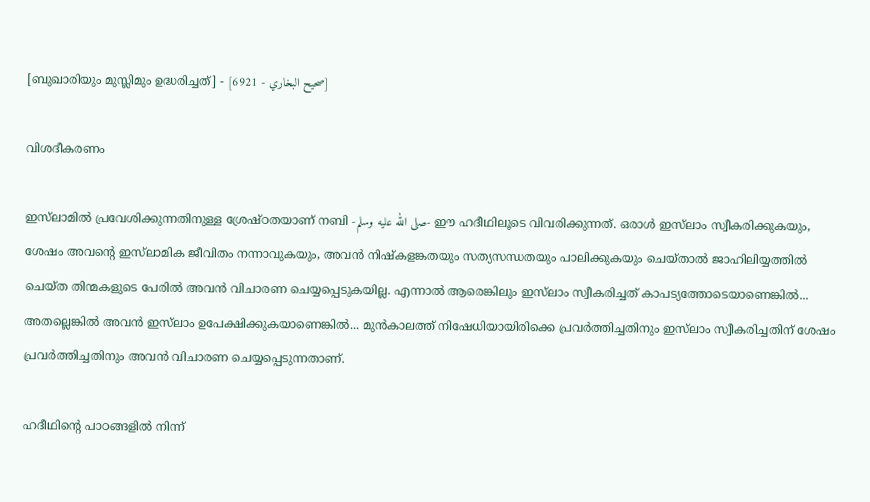[ബുഖാരിയും മുസ്ലിമും ഉദ്ധരിച്ചത്] - [صحيح البخاري - 6921]

വിശദീകരണം

ഇസ്‌ലാമിൽ പ്രവേശിക്കുന്നതിനുള്ള ശ്രേഷ്ഠതയാണ് നബി -صلى الله عليه وسلم- ഈ ഹദീഥിലൂടെ വിവരിക്കുന്നത്. ഒരാൾ ഇസ്‌ലാം സ്വീകരിക്കുകയും, ശേഷം അവൻ്റെ ഇസ്‌ലാമിക ജീവിതം നന്നാവുകയും, അവൻ നിഷ്കളങ്കതയും സത്യസന്ധതയും പാലിക്കുകയും ചെയ്താൽ ജാഹിലിയ്യത്തിൽ ചെയ്ത തിന്മകളുടെ പേരിൽ അവൻ വിചാരണ ചെയ്യപ്പെടുകയില്ല. എന്നാൽ ആരെങ്കിലും ഇസ്‌ലാം സ്വീകരിച്ചത് കാപട്യത്തോടെയാണെങ്കിൽ... അതല്ലെങ്കിൽ അവൻ ഇസ്‌ലാം ഉപേക്ഷിക്കുകയാണെങ്കിൽ... മുൻകാലത്ത് നിഷേധിയായിരിക്കെ പ്രവർത്തിച്ചതിനും ഇസ്‌ലാം സ്വീകരിച്ചതിന് ശേഷം പ്രവർത്തിച്ചതിനും അവൻ വിചാരണ ചെയ്യപ്പെടുന്നതാണ്.

ഹദീഥിൻ്റെ പാഠങ്ങളിൽ നിന്ന്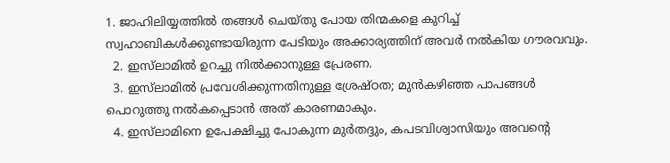1. ജാഹിലിയ്യത്തിൽ തങ്ങൾ ചെയ്തു പോയ തിന്മകളെ കുറിച്ച് സ്വഹാബികൾക്കുണ്ടായിരുന്ന പേടിയും അക്കാര്യത്തിന് അവർ നൽകിയ ഗൗരവവും.
  2. ഇസ്‌ലാമിൽ ഉറച്ചു നിൽക്കാനുള്ള പ്രേരണ.
  3. ഇസ്‌ലാമിൽ പ്രവേശിക്കുന്നതിനുള്ള ശ്രേഷ്ഠത; മുൻകഴിഞ്ഞ പാപങ്ങൾ പൊറുത്തു നൽകപ്പെടാൻ അത് കാരണമാകും.
  4. ഇസ്‌ലാമിനെ ഉപേക്ഷിച്ചു പോകുന്ന മുർതദ്ദും, കപടവിശ്വാസിയും അവൻ്റെ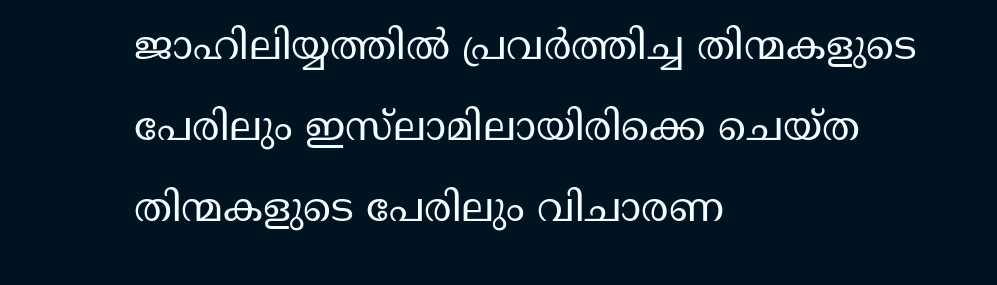ജാഹിലിയ്യത്തിൽ പ്രവർത്തിച്ച തിന്മകളുടെ പേരിലും ഇസ്‌ലാമിലായിരിക്കെ ചെയ്ത തിന്മകളുടെ പേരിലും വിചാരണ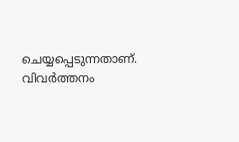ചെയ്യപ്പെടുന്നതാണ്.
വിവർത്തനം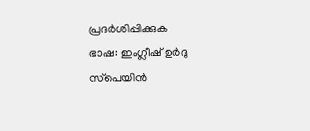പ്രദർശിപ്പിക്കുക
ഭാഷ: ഇംഗ്ലീഷ് ഉർദു സ്‌പെയിൻ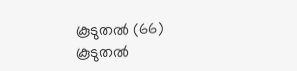കൂടുതൽ (66)
കൂടുതൽ